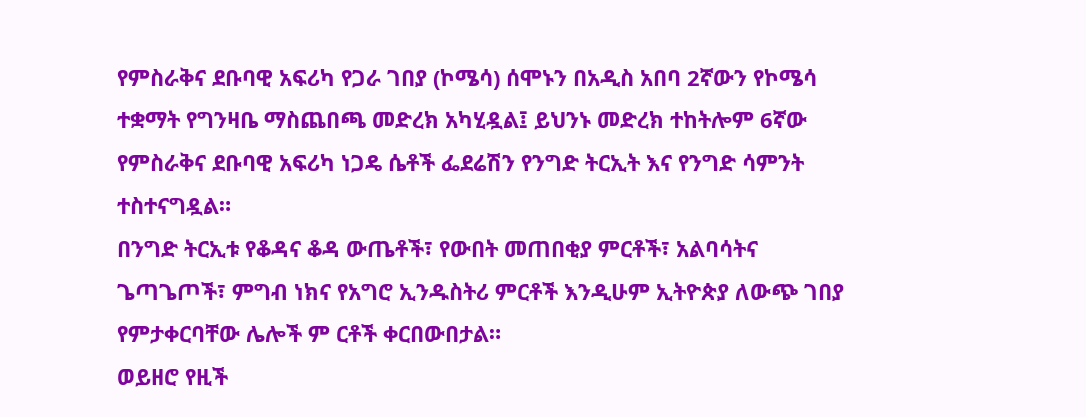የምስራቅና ደቡባዊ አፍሪካ የጋራ ገበያ (ኮሜሳ) ሰሞኑን በአዲስ አበባ 2ኛውን የኮሜሳ ተቋማት የግንዛቤ ማስጨበጫ መድረክ አካሂዷል፤ ይህንኑ መድረክ ተከትሎም 6ኛው የምስራቅና ደቡባዊ አፍሪካ ነጋዴ ሴቶች ፌደሬሽን የንግድ ትርኢት እና የንግድ ሳምንት ተስተናግዷል።
በንግድ ትርኢቱ የቆዳና ቆዳ ውጤቶች፣ የውበት መጠበቂያ ምርቶች፣ አልባሳትና ጌጣጌጦች፣ ምግብ ነክና የአግሮ ኢንዱስትሪ ምርቶች እንዲሁም ኢትዮጵያ ለውጭ ገበያ የምታቀርባቸው ሌሎች ም ርቶች ቀርበውበታል።
ወይዘሮ የዚች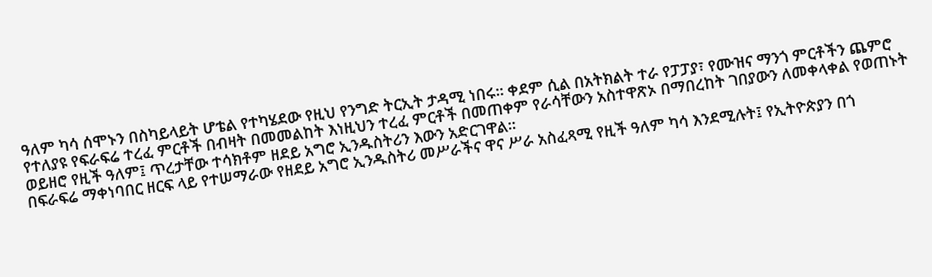ዓለም ካሳ ሰሞኑን በስካይላይት ሆቴል የተካሄደው የዚህ የንግድ ትርኢት ታዳሚ ነበሩ። ቀደም ሲል በአትክልት ተራ የፓፓያ፣ የሙዝና ማንጎ ምርቶችን ጨምሮ የተለያዩ የፍራፍሬ ተረፈ ምርቶች በብዛት በመመልከት እነዚህን ተረፈ ምርቶች በመጠቀም የራሳቸውን አስተዋጽኦ በማበረከት ገበያውን ለመቀላቀል የወጠኑት ወይዘሮ የዚች ዓለም፤ ጥረታቸው ተሳክቶም ዘደይ አግሮ ኢንዱስትሪን እውን አድርገዋል፡፡
በፍራፍሬ ማቀነባበር ዘርፍ ላይ የተሠማራው የዘደይ አግሮ ኢንዱስትሪ መሥራችና ዋና ሥራ አስፈጻሚ የዚች ዓለም ካሳ እንደሚሉት፤ የኢትዮጵያን በጎ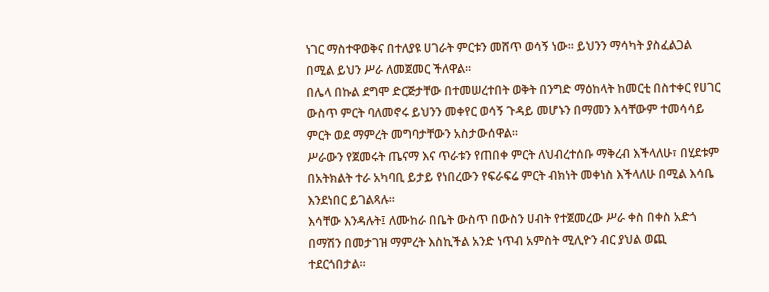ነገር ማስተዋወቅና በተለያዩ ሀገራት ምርቱን መሸጥ ወሳኝ ነው። ይህንን ማሳካት ያስፈልጋል በሚል ይህን ሥራ ለመጀመር ችለዋል።
በሌላ በኩል ደግሞ ድርጅታቸው በተመሠረተበት ወቅት በንግድ ማዕከላት ከመርቲ በስተቀር የሀገር ውስጥ ምርት ባለመኖሩ ይህንን መቀየር ወሳኝ ጉዳይ መሆኑን በማመን እሳቸውም ተመሳሳይ ምርት ወደ ማምረት መግባታቸውን አስታውሰዋል።
ሥራውን የጀመሩት ጤናማ እና ጥራቱን የጠበቀ ምርት ለህብረተሰቡ ማቅረብ እችላለሁ፣ በሂደቱም በአትክልት ተራ አካባቢ ይታይ የነበረውን የፍራፍሬ ምርት ብክነት መቀነስ እችላለሁ በሚል እሳቤ እንደነበር ይገልጻሉ።
እሳቸው እንዳሉት፤ ለሙከራ በቤት ውስጥ በውስን ሀብት የተጀመረው ሥራ ቀስ በቀስ አድጎ በማሽን በመታገዝ ማምረት እስኪችል አንድ ነጥብ አምስት ሚሊዮን ብር ያህል ወጪ ተደርጎበታል።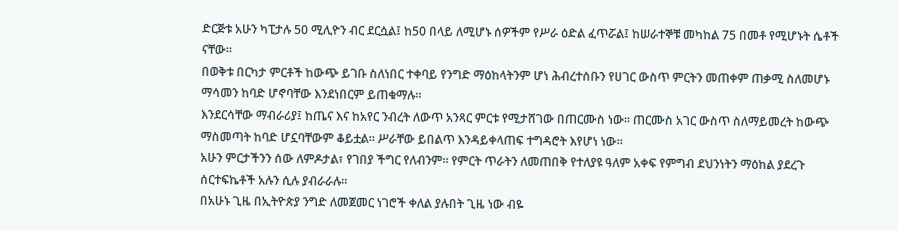ድርጅቱ አሁን ካፒታሉ 50 ሚሊዮን ብር ደርሷል፤ ከ50 በላይ ለሚሆኑ ሰዎችም የሥራ ዕድል ፈጥሯል፤ ከሠራተኞቹ መካከል 75 በመቶ የሚሆኑት ሴቶች ናቸው።
በወቅቱ በርካታ ምርቶች ከውጭ ይገቡ ስለነበር ተቀባይ የንግድ ማዕከላትንም ሆነ ሕብረተሰቡን የሀገር ውስጥ ምርትን መጠቀም ጠቃሚ ስለመሆኑ ማሳመን ከባድ ሆኖባቸው እንደነበርም ይጠቁማሉ።
እንደርሳቸው ማብራሪያ፤ ከጤና እና ከአየር ንብረት ለውጥ አንጻር ምርቱ የሚታሸገው በጠርሙስ ነው። ጠርሙስ አገር ውስጥ ስለማይመረት ከውጭ ማስመጣት ከባድ ሆኗባቸውም ቆይቷል። ሥራቸው ይበልጥ እንዳይቀላጠፍ ተግዳሮት እየሆነ ነው።
አሁን ምርታችንን ሰው ለምዶታል፣ የገበያ ችግር የለብንም። የምርት ጥራትን ለመጠበቅ የተለያዩ ዓለም አቀፍ የምግብ ደህንነትን ማዕከል ያደረጉ ሰርተፍኬቶች አሉን ሲሉ ያብራራሉ።
በአሁኑ ጊዜ በኢትዮጵያ ንግድ ለመጀመር ነገሮች ቀለል ያሉበት ጊዜ ነው ብዬ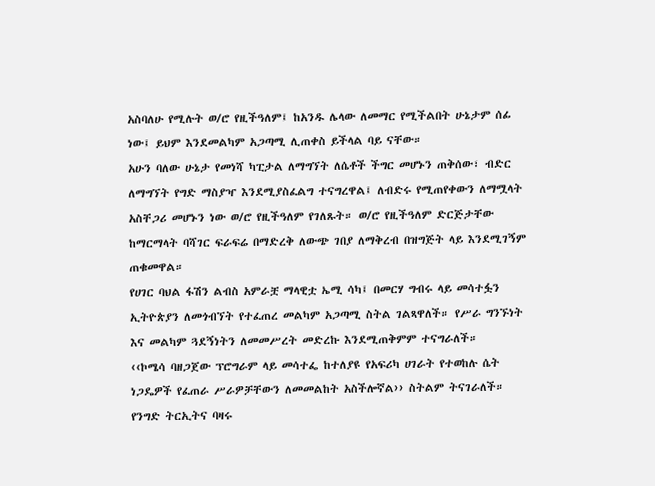አስባለሁ የሚሉት ወ/ሮ የዚችዓለም፤ ከአንዱ ሌላው ለመማር የሚችልበት ሁኔታም ሰፊ ነው፤ ይህም እንደመልካም አጋጣሚ ሊጠቀስ ይችላል ባይ ናቸው።
አሁን ባለው ሁኔታ የመነሻ ካፒታል ለማግኘት ለሴቶች ችግር መሆኑን ጠቅሰው፣ ብድር ለማግኘት የግድ ማስያዣ እንደሚያስፈልግ ተናግረዋል፤ ለብድሩ የሚጠየቀውን ለማሟላት አስቸጋሪ መሆኑን ነው ወ/ሮ የዚችዓለም የገለጹት። ወ/ሮ የዚችዓለም ድርጅታቸው ከማርማላት ባሻገር ፍራፍሬ በማድረቅ ለውጭ ገበያ ለማቅረብ በዝግጅት ላይ እንደሚገኝም ጠቁመዋል።
የሀገር ባህል ፋሽን ልብስ አምራቿ ማላዊቷ ኤሚ ሳካ፤ በመርሃ ግብሩ ላይ መሳተፏን ኢትዮጵያን ለመጎብኘት የተፈጠረ መልካም አጋጣሚ ስትል ገልጻዋለች። የሥራ ግንኙነት እና መልካም ጓደኝነትን ለመመሥረት መድረኩ እንደሚጠቅምም ተናግራለች።
‹‹ኮሜሳ ባዘጋጀው ፕሮግራም ላይ መሳተፌ ከተለያዩ የአፍሪካ ሀገራት የተወከሉ ሴት ነጋዴዎች የፈጠራ ሥራዎቻቸውን ለመመልከት አስችሎኛል›› ስትልም ትናገራለች።
የንግድ ትርኢትና ባዛሩ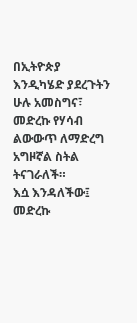በኢትዮጵያ እንዲካሄድ ያደረጉትን ሁሉ አመስግና፣ መድረኩ የሃሳብ ልውውጥ ለማድረግ አግዞኛል ስትል ትናገራለች።
እሷ እንዳለችው፤ መድረኩ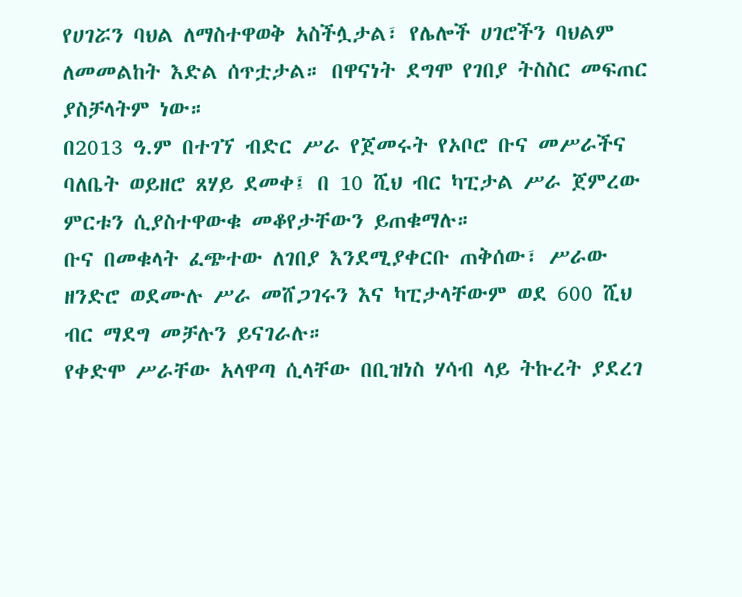የሀገሯን ባህል ለማስተዋወቅ አስችሏታል፣ የሌሎች ሀገሮችን ባህልም ለመመልከት እድል ሰጥቷታል። በዋናነት ደግሞ የገበያ ትስስር መፍጠር ያስቻላትም ነው።
በ2013 ዓ.ም በተገኘ ብድር ሥራ የጀመሩት የኦቦሮ ቡና መሥራችና ባለቤት ወይዘሮ ጸሃይ ደመቀ፤ በ 10 ሺህ ብር ካፒታል ሥራ ጀምረው ምርቱን ሲያስተዋውቁ መቆየታቸውን ይጠቁማሉ።
ቡና በመቁላት ፈጭተው ለገበያ እንደሚያቀርቡ ጠቅሰው፣ ሥራው ዘንድሮ ወደሙሉ ሥራ መሸጋገሩን እና ካፒታላቸውም ወደ 600 ሺህ ብር ማደግ መቻሉን ይናገራሉ።
የቀድሞ ሥራቸው አላዋጣ ሲላቸው በቢዝነስ ሃሳብ ላይ ትኩረት ያደረገ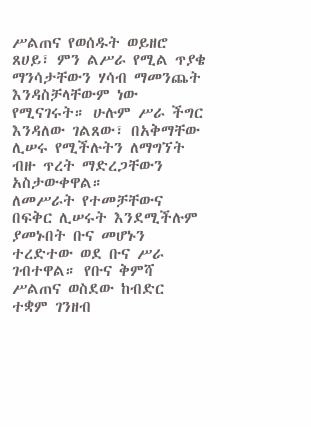ሥልጠና የወሰዱት ወይዘሮ ጸሀይ፣ ምን ልሥራ የሚል ጥያቄ ማንሳታቸውን ሃሳብ ማመንጨት እንዳስቻላቸውም ነው የሚናገሩት። ሁሉም ሥራ ችግር እንዳለው ገልጸው፣ በአቅማቸው ሊሠሩ የሚችሉትን ለማግኘት ብዙ ጥረት ማድረጋቸውን አስታውቀዋል።
ለመሥራት የተመቻቸውና በፍቅር ሊሠሩት እንደሚችሉም ያመኑበት ቡና መሆኑን ተረድተው ወደ ቡና ሥራ ገብተዋል። የቡና ቅምሻ ሥልጠና ወስደው ከብድር ተቋም ገንዘብ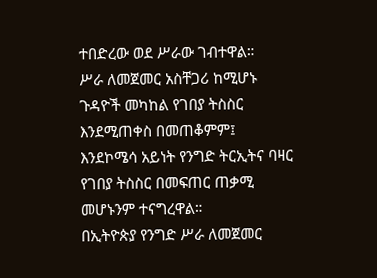ተበድረው ወደ ሥራው ገብተዋል።
ሥራ ለመጀመር አስቸጋሪ ከሚሆኑ ጉዳዮች መካከል የገበያ ትስስር እንደሚጠቀስ በመጠቆምም፤ እንደኮሜሳ አይነት የንግድ ትርኢትና ባዛር የገበያ ትስስር በመፍጠር ጠቃሚ መሆኑንም ተናግረዋል።
በኢትዮጵያ የንግድ ሥራ ለመጀመር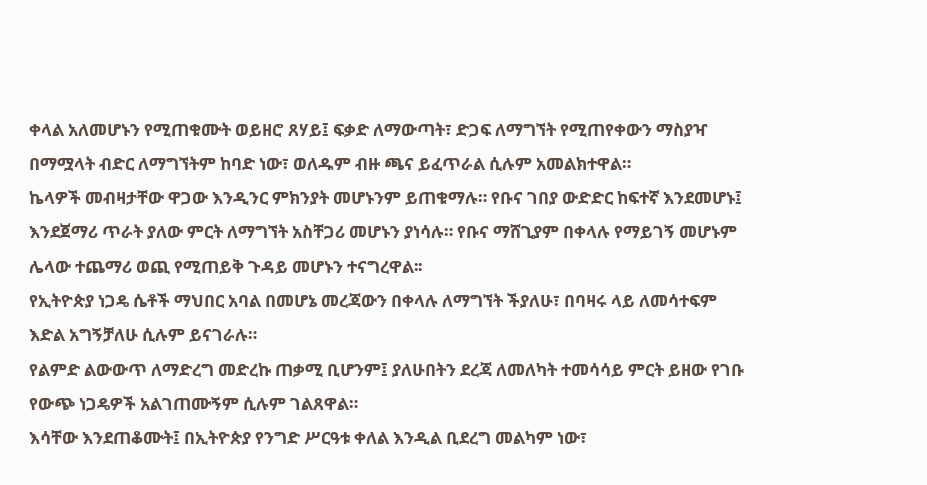ቀላል አለመሆኑን የሚጠቁሙት ወይዘሮ ጸሃይ፤ ፍቃድ ለማውጣት፣ ድጋፍ ለማግኘት የሚጠየቀውን ማስያዣ በማሟላት ብድር ለማግኘትም ከባድ ነው፣ ወለዱም ብዙ ጫና ይፈጥራል ሲሉም አመልክተዋል።
ኬላዎች መብዛታቸው ዋጋው እንዲንር ምክንያት መሆኑንም ይጠቁማሉ። የቡና ገበያ ውድድር ከፍተኛ እንደመሆኑ፤ እንደጀማሪ ጥራት ያለው ምርት ለማግኘት አስቸጋሪ መሆኑን ያነሳሉ። የቡና ማሸጊያም በቀላሉ የማይገኝ መሆኑም ሌላው ተጨማሪ ወጪ የሚጠይቅ ጉዳይ መሆኑን ተናግረዋል፡፡
የኢትዮጵያ ነጋዴ ሴቶች ማህበር አባል በመሆኔ መረጃውን በቀላሉ ለማግኘት ችያለሁ፣ በባዛሩ ላይ ለመሳተፍም እድል አግኝቻለሁ ሲሉም ይናገራሉ።
የልምድ ልውውጥ ለማድረግ መድረኩ ጠቃሚ ቢሆንም፤ ያለሁበትን ደረጃ ለመለካት ተመሳሳይ ምርት ይዘው የገቡ የውጭ ነጋዴዎች አልገጠሙኝም ሲሉም ገልጸዋል።
እሳቸው እንደጠቆሙት፤ በኢትዮጵያ የንግድ ሥርዓቱ ቀለል እንዲል ቢደረግ መልካም ነው፣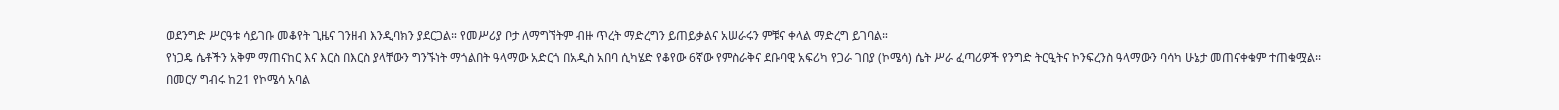ወደንግድ ሥርዓቱ ሳይገቡ መቆየት ጊዜና ገንዘብ እንዲባክን ያደርጋል። የመሥሪያ ቦታ ለማግኘትም ብዙ ጥረት ማድረግን ይጠይቃልና አሠራሩን ምቹና ቀላል ማድረግ ይገባል።
የነጋዴ ሴቶችን አቅም ማጠናከር እና እርስ በእርስ ያላቸውን ግንኙነት ማጎልበት ዓላማው አድርጎ በአዲስ አበባ ሲካሄድ የቆየው 6ኛው የምስራቅና ደቡባዊ አፍሪካ የጋራ ገበያ (ኮሜሳ) ሴት ሥራ ፈጣሪዎች የንግድ ትርዒትና ኮንፍረንስ ዓላማውን ባሳካ ሁኔታ መጠናቀቁም ተጠቁሟል፡፡
በመርሃ ግብሩ ከ21 የኮሜሳ አባል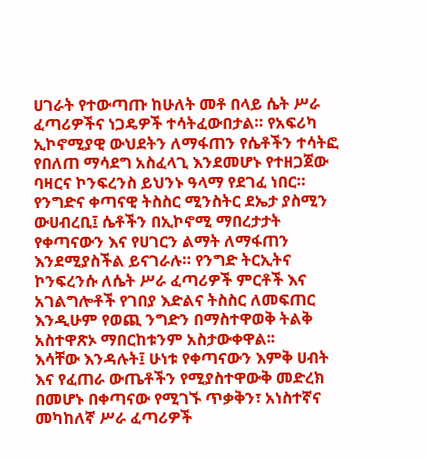ሀገራት የተውጣጡ ከሁለት መቶ በላይ ሴት ሥራ ፈጣሪዎችና ነጋዴዎች ተሳትፈውበታል። የአፍሪካ ኢኮኖሚያዊ ውህደትን ለማፋጠን የሴቶችን ተሳትፎ የበለጠ ማሳደግ አስፈላጊ እንደመሆኑ የተዘጋጀው ባዛርና ኮንፍረንስ ይህንኑ ዓላማ የደገፈ ነበር።
የንግድና ቀጣናዊ ትስስር ሚንስትር ደኤታ ያስሚን ውሀብረቢ፤ ሴቶችን በኢኮኖሚ ማበረታታት የቀጣናውን እና የሀገርን ልማት ለማፋጠን እንደሚያስችል ይናገራሉ። የንግድ ትርኢትና ኮንፍረንሱ ለሴት ሥራ ፈጣሪዎች ምርቶች እና አገልግሎቶች የገበያ እድልና ትስስር ለመፍጠር እንዲሁም የወጪ ንግድን በማስተዋወቅ ትልቅ አስተዋጽኦ ማበርከቱንም አስታውቀዋል፡፡
እሳቸው እንዳሉት፤ ሁነቱ የቀጣናውን እምቅ ሀብት እና የፈጠራ ውጤቶችን የሚያስተዋውቅ መድረክ በመሆኑ በቀጣናው የሚገኙ ጥቃቅን፣ አነስተኛና መካከለኛ ሥራ ፈጣሪዎች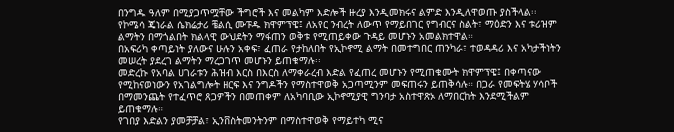በንግዱ ዓለም በሚያጋጥሟቸው ችግሮች እና መልካም እድሎች ዙረያ እንዲመክሩና ልምድ እንዲለዋወጡ ያስችላል፡፡
የኮሜሳ ጄነራል ሴክሬታሪ ቼልሲ ሙፑዱ ክዋምፕዌ፤ ለአየር ንብረት ለውጥ የማይበገር የግብርና ስልት፣ ማዕድን እና ቱሪዝም ልማትን በማጎልበት ክልላዊ ውህደትን ማፋጠን ወቅቱ የሚጠይቀው ጉዳይ መሆኑን አመልክተዋል።
በአፍሪካ ቀጣይነት ያለውና ሁሉን አቀፍ፣ ፈጠራ የታከለበት የኢኮኖሚ ልማት በመተግበር ጠንካራ፣ ተወዳዳሪ እና አካታችነትን መሠረት ያደረገ ልማትን ማረጋገጥ መሆኑን ይጠቁማሉ፡፡
መድረኩ የአባል ሀገራቱን ሕዝብ እርስ በእርስ ለማቀራረብ እድል የፈጠረ መሆኑን የሚጠቁሙት ክዋምፕዌ፤ በቀጣናው የሚከናወነውን የአገልግሎት ዘርፍ እና ንግዶችን የማስተዋወቅ አጋጣሚንም መፍጠሩን ይጠቅሳሉ። በጋራ የመፍትሄ ሃሳቦች በማመንጨት የተፈጥሮ ጸጋዎችን በመጠቀም ለአካባቢው ኢኮኖሚያዊ ግንባታ አስተዋጽኦ ለማበርከት እንደሚችልም ይጠቁማሉ።
የገበያ እድልን ያመቻቻል፣ ኢንቨስትመንትንም በማስተዋወቅ የማይተካ ሚና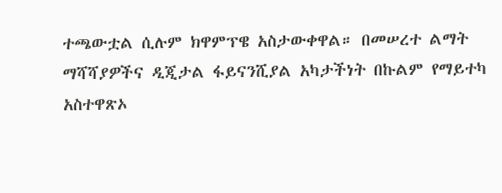ተጫውቷል ሲሉም ክዋምፕዌ አስታውቀዋል። በመሠረተ ልማት ማሻሻያዎችና ዲጂታል ፋይናንሺያል አካታችነት በኩልም የማይተካ አስተዋጽኦ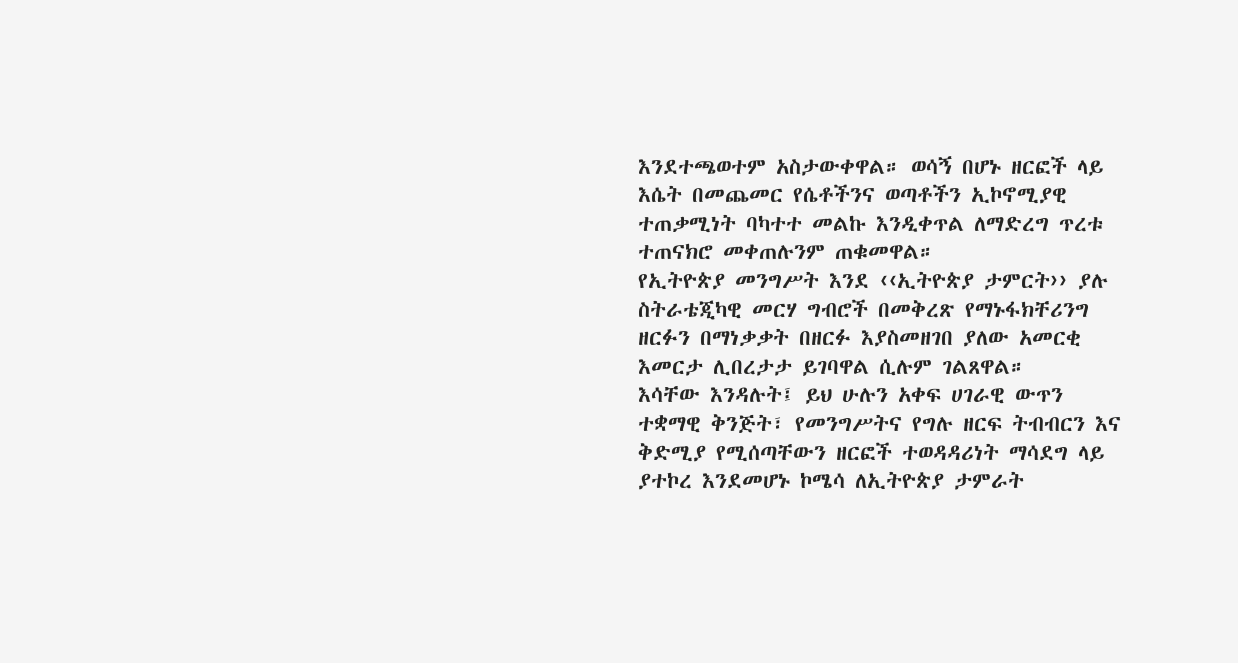እንደተጫወተም አስታውቀዋል። ወሳኝ በሆኑ ዘርፎች ላይ እሴት በመጨመር የሴቶችንና ወጣቶችን ኢኮኖሚያዊ ተጠቃሚነት ባካተተ መልኩ እንዲቀጥል ለማድረግ ጥረቱ ተጠናክሮ መቀጠሉንም ጠቁመዋል።
የኢትዮጵያ መንግሥት እንደ ‹‹ኢትዮጵያ ታምርት›› ያሉ ስትራቴጂካዊ መርሃ ግብሮች በመቅረጽ የማኑፋክቸሪንግ ዘርፉን በማነቃቃት በዘርፉ እያስመዘገበ ያለው አመርቂ እመርታ ሊበረታታ ይገባዋል ሲሉም ገልጸዋል።
እሳቸው እንዳሉት፤ ይህ ሁሉን አቀፍ ሀገራዊ ውጥን ተቋማዊ ቅንጅት፣ የመንግሥትና የግሉ ዘርፍ ትብብርን እና ቅድሚያ የሚሰጣቸውን ዘርፎች ተወዳዳሪነት ማሳደግ ላይ ያተኮረ እንደመሆኑ ኮሜሳ ለኢትዮጵያ ታምራት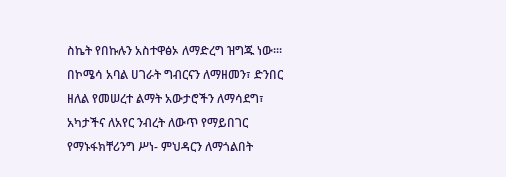ስኬት የበኩሉን አስተዋፅኦ ለማድረግ ዝግጁ ነው፡፡፡
በኮሜሳ አባል ሀገራት ግብርናን ለማዘመን፣ ድንበር ዘለል የመሠረተ ልማት አውታሮችን ለማሳደግ፣ አካታችና ለአየር ንብረት ለውጥ የማይበገር የማኑፋክቸሪንግ ሥነ- ምህዳርን ለማጎልበት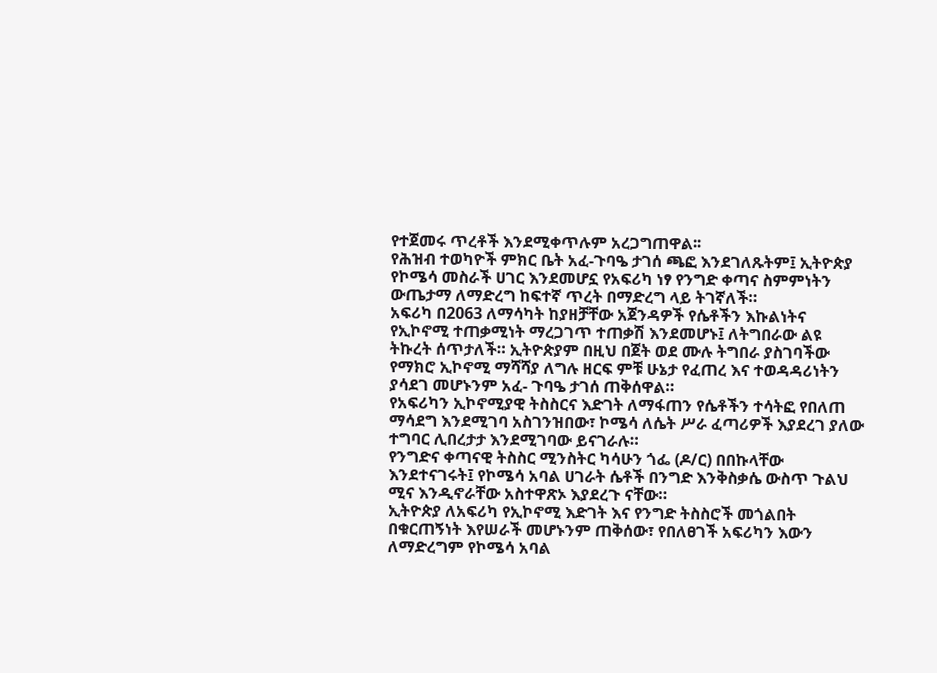የተጀመሩ ጥረቶች እንደሚቀጥሉም አረጋግጠዋል፡፡
የሕዝብ ተወካዮች ምክር ቤት አፈ-ጉባዔ ታገሰ ጫፎ እንደገለጹትም፤ ኢትዮጵያ የኮሜሳ መስራች ሀገር እንደመሆኗ የአፍሪካ ነፃ የንግድ ቀጣና ስምምነትን ውጤታማ ለማድረግ ከፍተኛ ጥረት በማድረግ ላይ ትገኛለች።
አፍሪካ በ2063 ለማሳካት ከያዘቻቸው አጀንዳዎች የሴቶችን እኩልነትና የኢኮኖሚ ተጠቃሚነት ማረጋገጥ ተጠቃሽ እንደመሆኑ፤ ለትግበራው ልዩ ትኩረት ሰጥታለች። ኢትዮጵያም በዚህ በጀት ወደ ሙሉ ትግበራ ያስገባችው የማክሮ ኢኮኖሚ ማሻሻያ ለግሉ ዘርፍ ምቹ ሁኔታ የፈጠረ እና ተወዳዳሪነትን ያሳደገ መሆኑንም አፈ- ጉባዔ ታገሰ ጠቅሰዋል።
የአፍሪካን ኢኮኖሚያዊ ትስስርና እድገት ለማፋጠን የሴቶችን ተሳትፎ የበለጠ ማሳደግ እንደሚገባ አስገንዝበው፣ ኮሜሳ ለሴት ሥራ ፈጣሪዎች እያደረገ ያለው ተግባር ሊበረታታ እንደሚገባው ይናገራሉ።
የንግድና ቀጣናዊ ትስስር ሚንስትር ካሳሁን ጎፌ (ዶ/ር) በበኩላቸው እንደተናገሩት፤ የኮሜሳ አባል ሀገራት ሴቶች በንግድ እንቅስቃሴ ውስጥ ጉልህ ሚና እንዲኖራቸው አስተዋጽኦ እያደረጉ ናቸው።
ኢትዮጵያ ለአፍሪካ የኢኮኖሚ እድገት እና የንግድ ትስስሮች መጎልበት በቁርጠኝነት እየሠራች መሆኑንም ጠቅሰው፣ የበለፀገች አፍሪካን እውን ለማድረግም የኮሜሳ አባል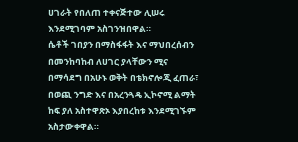ሀገራት የበለጠ ተቀናጅተው ሊሠሩ እንደሚገባም አስገንዝበዋል።
ሴቶች ገበያን በማስፋፋት እና ማህበረሰብን በመንከባከብ ለሀገር ያላቸውን ሚና በማሳደግ በአሁኑ ወቅት በቴክኖሎጂ ፈጠራ፣ በወጪ ንግድ እና በአረንጓዴ ኢኮኖሚ ልማት ከፍ ያለ አስተዋጽኦ እያበረከቱ እንደሚገኙም አስታውቀዋል።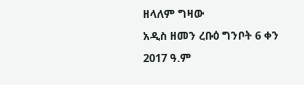ዘላለም ግዛው
አዲስ ዘመን ረቡዕ ግንቦት 6 ቀን 2017 ዓ.ም